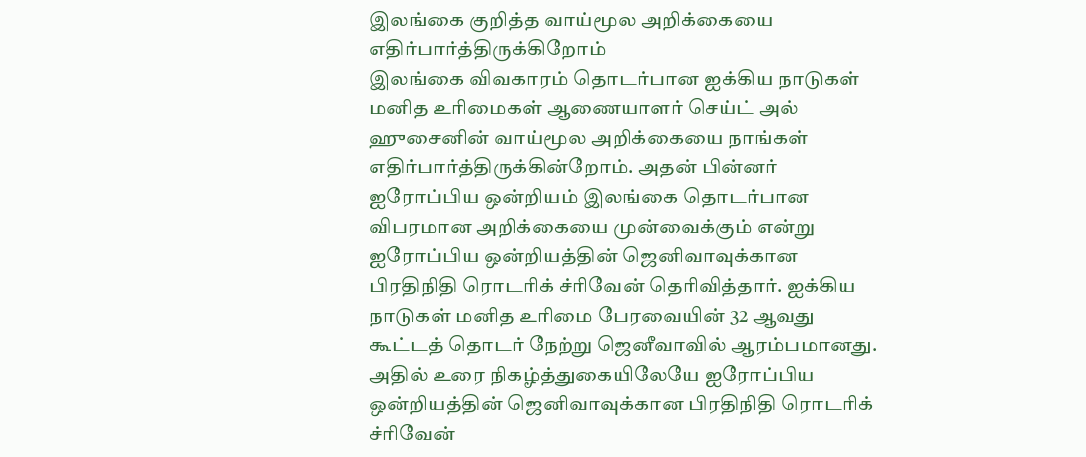இலங்கை குறித்த வாய்மூல அறிக்கையை எதிர்பார்த்திருக்கிறோம்
இலங்கை விவகாரம் தொடர்பான ஐக்கிய நாடுகள் மனித உரிமைகள் ஆணையாளர் செய்ட் அல் ஹுசைனின் வாய்மூல அறிக்கையை நாங்கள் எதிர்பார்த்திருக்கின்றோம். அதன் பின்னர் ஐரோப்பிய ஒன்றியம் இலங்கை தொடர்பான விபரமான அறிக்கையை முன்வைக்கும் என்று ஐரோப்பிய ஒன்றியத்தின் ஜெனிவாவுக்கான பிரதிநிதி ரொடரிக் ச்ரிவேன் தெரிவித்தார். ஐக்கிய நாடுகள் மனித உரிமை பேரவையின் 32 ஆவது கூட்டத் தொடர் நேற்று ஜெனீவாவில் ஆரம்பமானது. அதில் உரை நிகழ்த்துகையிலேயே ஐரோப்பிய ஒன்றியத்தின் ஜெனிவாவுக்கான பிரதிநிதி ரொடரிக் ச்ரிவேன்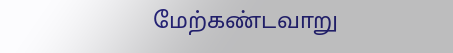மேற்கண்டவாறு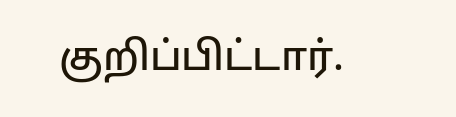குறிப்பிட்டார்.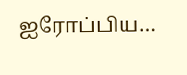ஐரோப்பிய…